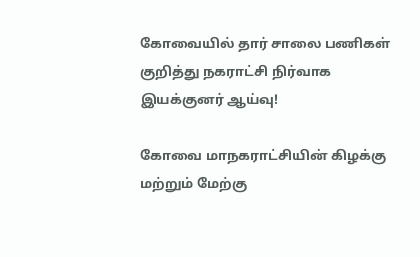கோவையில் தார் சாலை பணிகள் குறித்து நகராட்சி நிர்வாக இயக்குனர் ஆய்வு!

கோவை‌ மாநகராட்சியின் கிழக்கு மற்றும்‌ மேற்கு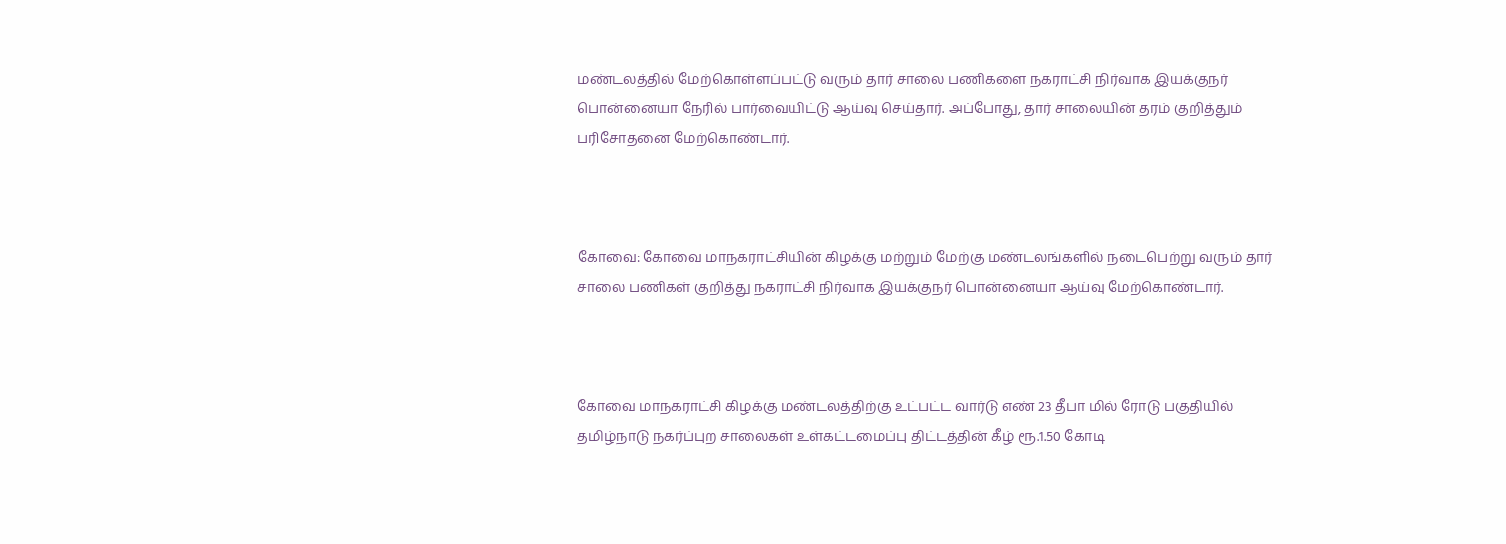மண்டலத்தில்‌ மேற்கொள்ளப்பட்டு வரும் தார்‌ சாலை பணிகளை நகராட்சி நிர்வாக இயக்குநர்‌ பொன்னையா நேரில்‌ பார்வையிட்டு ஆய்வு செய்தார். அப்போது, தார்‌ சாலையின்‌ தரம் குறித்தும் பரிசோதனை மேற்கொண்டார்.



கோவை: கோவை மாநகராட்சியின் கிழக்கு மற்றும் மேற்கு மண்டலங்களில் நடைபெற்று வரும் தார் சாலை பணிகள் குறித்து நகராட்சி நிர்வாக இயக்குநர்‌ பொன்னையா ஆய்வு மேற்கொண்டார்.



கோவை‌ மாநகராட்சி கிழக்கு மண்டலத்திற்கு உட்பட்ட வார்டு எண்‌ 23 தீபா மில்‌ ரோடு பகுதியில்‌ தமிழ்நாடு நகர்ப்புற சாலைகள்‌ உள்கட்டமைப்பு திட்டத்தின் கீழ்‌ ரூ.1.50 கோடி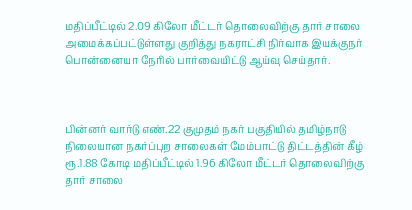மதிப்பீட்டில்‌ 2.09 கிலோ மீட்டர் தொலைவிற்கு தார்‌ சாலை அமைக்கப்பட்டுள்ளது குறித்து நகராட்சி நிர்வாக இயக்குநர்‌ பொன்னையா நேரில் பார்வையிட்டு ஆய்வு செய்தார்.



பின்னர் வார்டு எண்‌.22 குமுதம்‌ நகர்‌ பகுதியில்‌ தமிழ்நாடு நிலையான நகர்ப்புற சாலைகள்‌ மேம்பாட்டு திட்டத்தின் கீழ்‌ ரூ.1.88 கோடி மதிப்பீட்டில்‌ 1.96 கிலோ மீட்டர் தொலைவிற்கு தார்‌ சாலை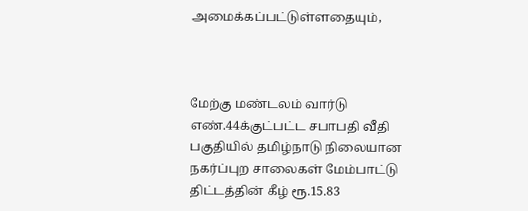அமைக்கப்பட்டுள்ளதையும்‌,



மேற்கு மண்டலம்‌ வார்டு எண்‌.44க்குட்பட்ட சபாபதி வீதி பகுதியில்‌ தமிழ்நாடு நிலையான நகர்ப்புற சாலைகள்‌ மேம்பாட்டு திட்டத்தின் கீழ்‌ ரூ.15.83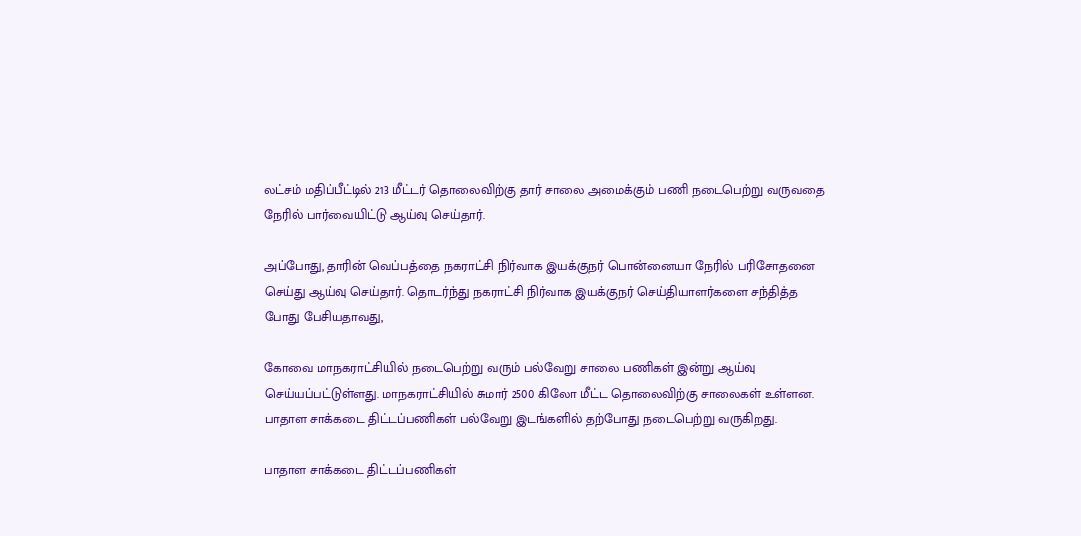லட்சம்‌ மதிப்பீட்டில்‌ 213 மீட்டர் தொலைவிற்கு தார்‌ சாலை அமைக்கும்‌ பணி நடைபெற்று வருவதை நேரில்‌ பார்வையிட்டு ஆய்வு செய்தார்.

அப்போது, தாரின்‌ வெப்பத்தை நகராட்சி நிர்வாக இயக்குநர்‌ பொன்னையா நேரில்‌ பரிசோதனை செய்து ஆய்வு செய்தார்‌. தொடர்ந்து நகராட்சி நிர்வாக இயக்குநர்‌‌ செய்தியாளர்‌களை சந்தித்த போது பேசியதாவது,

கோவை மாநகராட்சியில்‌ நடைபெற்று வரும்‌ பல்வேறு சாலை பணிகள்‌ இன்று ஆய்வு செய்யப்பட்டுள்ளது. மாநகராட்சியில்‌ சுமார்‌ 2500 கிலோ மீட்ட தொலைவிற்கு சாலைகள்‌ உள்ளன. பாதாள சாக்கடை திட்டப்பணிகள்‌ பல்வேறு இடங்களில்‌ தற்போது நடைபெற்று வருகிறது.

பாதாள சாக்கடை திட்டப்பணிகள்‌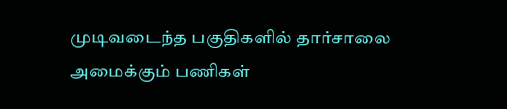முடிவடைந்த பகுதிகளில்‌ தார்சாலை அமைக்கும்‌ பணிகள்‌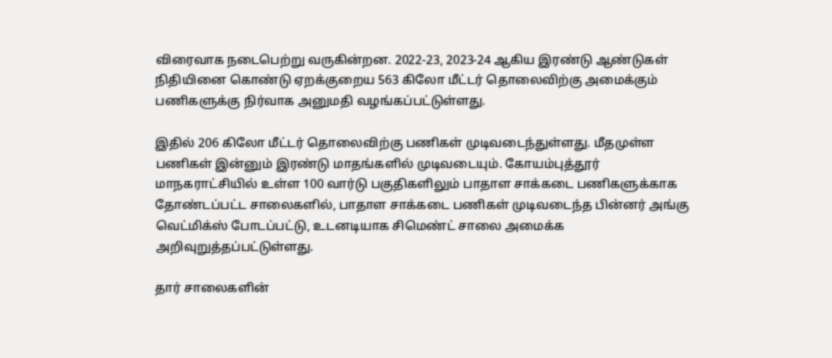விரைவாக நடைபெற்று வருகின்றன. 2022-23, 2023-24 ஆகிய இரண்டு ஆண்டுகள்‌ நிதியினை கொண்டு ஏறக்குறைய 563 கிலோ மீட்டர்‌ தொலைவிற்கு அமைக்கும்‌ பணிகளுக்கு நிர்வாக அனுமதி வழங்கப்பட்டுள்ளது.

இதில்‌ 206 கிலோ மீட்டர் தொலைவிற்கு பணிகள்‌ முடிவடைந்துள்ளது. மீதமுள்ள பணிகள்‌ இன்னும்‌ இரண்டு மாதங்களில்‌ முடிவடையும்‌. கோயம்புத்தூர்‌ மாநகராட்சியில்‌ உள்ள 100 வார்டு பகுதிகளிலும்‌ பாதாள சாக்கடை பணிகளுக்காக தோண்டப்பட்ட சாலைகளில்‌, பாதாள சாக்கடை பணிகள்‌ முடிவடைந்த பின்னர்‌ அங்கு வெட்மிக்ஸ்‌ போடப்பட்டு, உடனடியாக சிமெண்ட்‌ சாலை அமைக்க அறிவுறுத்தப்பட்டுள்ளது.

தார்‌ சாலைகளின்‌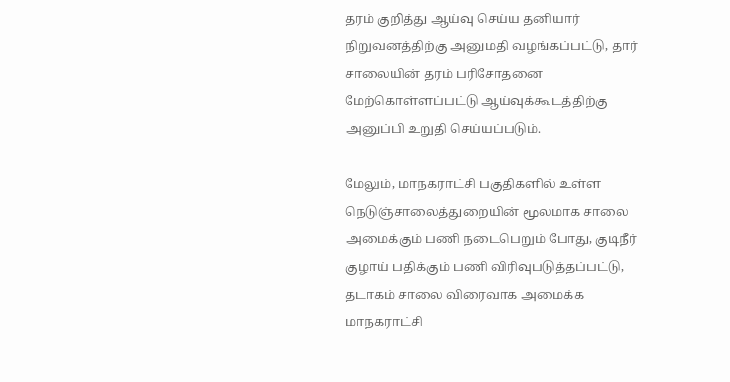தரம்‌ குறித்து ஆய்வு செய்ய தனியார்‌ நிறுவனத்திற்கு அனுமதி வழங்கப்பட்டு, தார்‌ சாலையின்‌ தரம்‌ பரிசோதனை மேற்கொள்ளப்பட்டு ஆய்வுக்கூடத்திற்கு அனுப்பி உறுதி செய்யப்படும்‌.

மேலும்‌, மாநகராட்சி பகுதிகளில்‌ உள்ள நெடுஞ்சாலைத்துறையின்‌ மூலமாக சாலை அமைக்கும்‌ பணி நடைபெறும் போது, குடிநீர்‌ குழாய்‌ பதிக்கும்‌ பணி விரிவுபடுத்தப்பட்டு, தடாகம்‌ சாலை விரைவாக அமைக்க மாநகராட்சி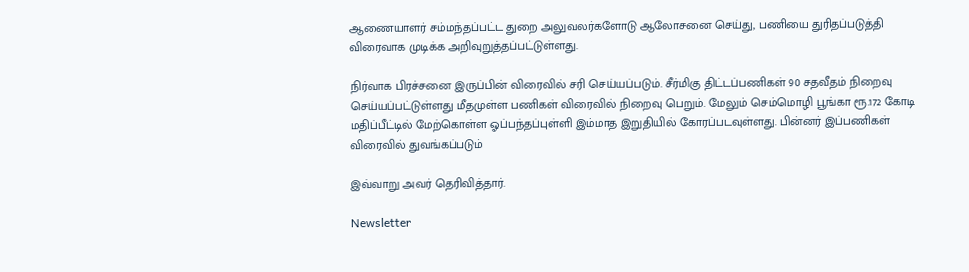ஆணையாளர்‌ சம்மந்தப்பட்ட துறை அலுவலர்களோடு ஆலோசனை செய்து, பணியை துரிதப்படுத்தி விரைவாக முடிக்க அறிவுறுத்தப்பட்டுள்ளது.

நிர்வாக பிரச்சனை இருப்பின்‌ விரைவில்‌ சரி செய்யப்படும்‌. சீர்மிகு திட்டப்பணிகள்‌ 90 சதவீதம்‌ நிறைவு செய்யப்பட்டுள்ளது மீதமுள்ள பணிகள்‌ விரைவில்‌ நிறைவு பெறும்‌. மேலும்‌ செம்மொழி பூங்கா ரூ.172 கோடி மதிப்பீட்டில்‌ மேற்கொள்ள ஓப்பந்தப்புள்ளி இம்மாத இறுதியில்‌ கோரப்படவுள்ளது. பின்னர்‌ இப்பணிகள்‌ விரைவில்‌ துவங்கப்படும்‌

இவ்வாறு அவர் தெரிவித்தார்.

Newsletter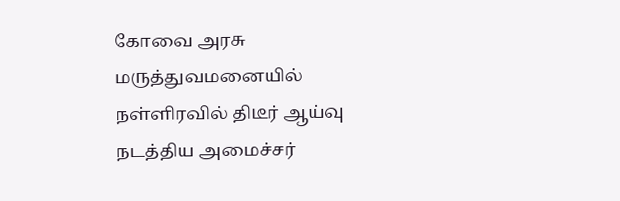கோவை அரசு மருத்துவமனையில் நள்ளிரவில் திடீர் ஆய்வு நடத்திய அமைச்சர்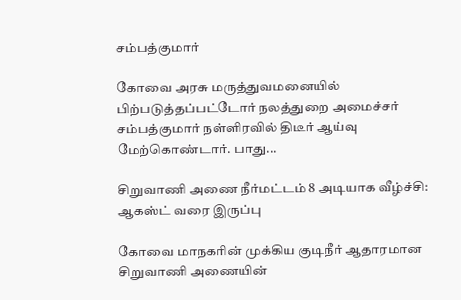சம்பத்குமார்

கோவை அரசு மருத்துவமனையில் பிற்படுத்தப்பட்டோர் நலத்துறை அமைச்சர் சம்பத்குமார் நள்ளிரவில் திடீர் ஆய்வு மேற்கொண்டார். பாது...

சிறுவாணி அணை நீர்மட்டம் 8 அடியாக வீழ்ச்சி: ஆகஸ்ட் வரை இருப்பு

கோவை மாநகரின் முக்கிய குடிநீர் ஆதாரமான சிறுவாணி அணையின்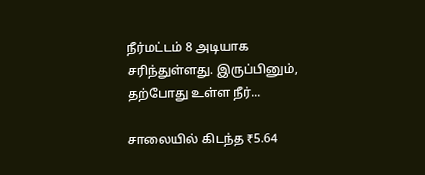நீர்மட்டம் 8 அடியாக சரிந்துள்ளது. இருப்பினும், தற்போது உள்ள நீர்...

சாலையில் கிடந்த ₹5.64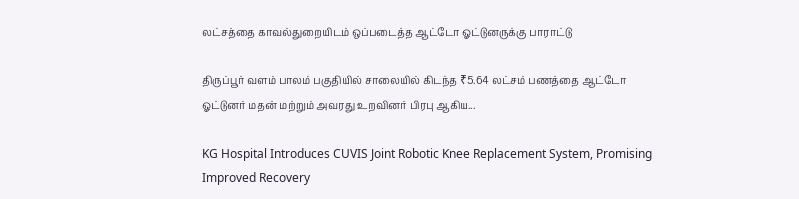லட்சத்தை காவல்துறையிடம் ஒப்படைத்த ஆட்டோ ஓட்டுனருக்கு பாராட்டு

திருப்பூர் வளம் பாலம் பகுதியில் சாலையில் கிடந்த ₹5.64 லட்சம் பணத்தை ஆட்டோ ஓட்டுனர் மதன் மற்றும் அவரது உறவினர் பிரபு ஆகிய...

KG Hospital Introduces CUVIS Joint Robotic Knee Replacement System, Promising Improved Recovery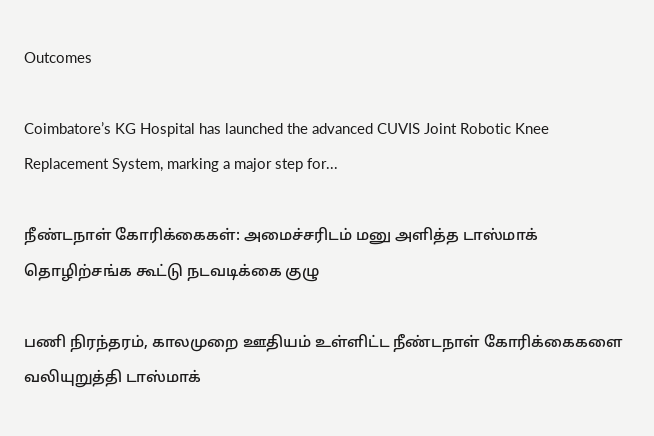Outcomes

Coimbatore’s KG Hospital has launched the advanced CUVIS Joint Robotic Knee Replacement System, marking a major step for...

நீண்டநாள் கோரிக்கைகள்: அமைச்சரிடம் மனு அளித்த டாஸ்மாக் தொழிற்சங்க கூட்டு நடவடிக்கை குழு

பணி நிரந்தரம், காலமுறை ஊதியம் உள்ளிட்ட நீண்டநாள் கோரிக்கைகளை வலியுறுத்தி டாஸ்மாக்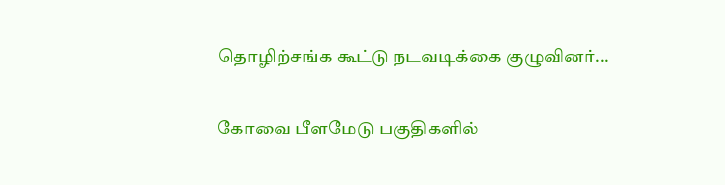தொழிற்சங்க கூட்டு நடவடிக்கை குழுவினர்...

கோவை பீளமேடு பகுதிகளில்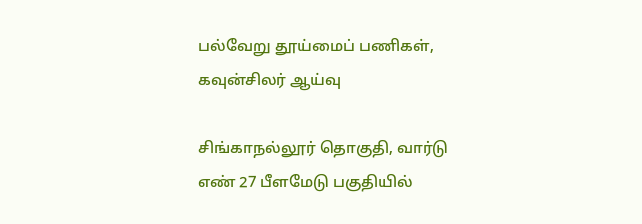பல்வேறு தூய்மைப் பணிகள், கவுன்சிலர் ஆய்வு

சிங்காநல்லூர் தொகுதி, வார்டு எண் 27 பீளமேடு பகுதியில்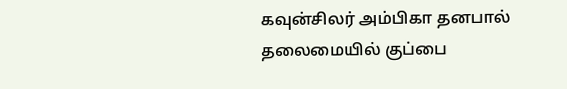கவுன்சிலர் அம்பிகா தனபால் தலைமையில் குப்பை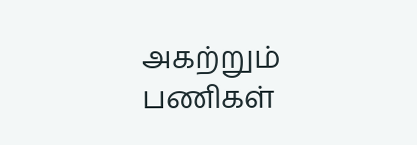அகற்றும் பணிகள்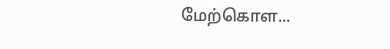மேற்கொள...